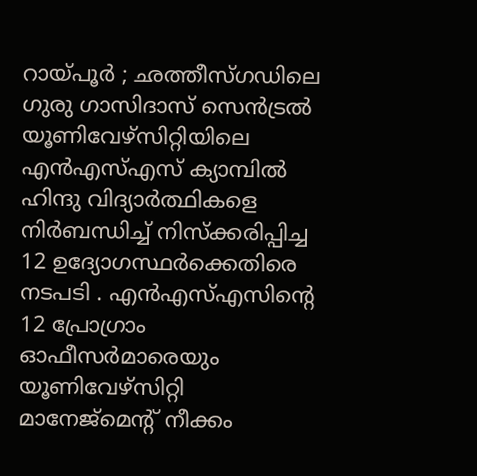റായ്പൂർ ; ഛത്തീസ്ഗഡിലെ ഗുരു ഗാസിദാസ് സെൻട്രൽ യൂണിവേഴ്സിറ്റിയിലെ എൻഎസ്എസ് ക്യാമ്പിൽ ഹിന്ദു വിദ്യാർത്ഥികളെ നിർബന്ധിച്ച് നിസ്ക്കരിപ്പിച്ച 12 ഉദ്യോഗസ്ഥർക്കെതിരെ നടപടി . എൻഎസ്എസിന്റെ 12 പ്രോഗ്രാം ഓഫീസർമാരെയും യൂണിവേഴ്സിറ്റി മാനേജ്മെന്റ് നീക്കം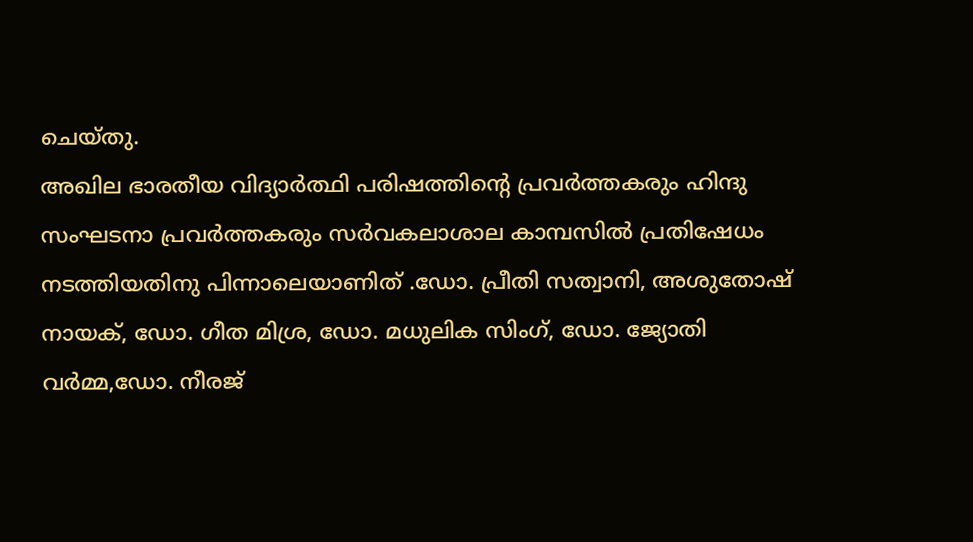ചെയ്തു.
അഖില ഭാരതീയ വിദ്യാർത്ഥി പരിഷത്തിന്റെ പ്രവർത്തകരും ഹിന്ദു സംഘടനാ പ്രവർത്തകരും സർവകലാശാല കാമ്പസിൽ പ്രതിഷേധം നടത്തിയതിനു പിന്നാലെയാണിത് .ഡോ. പ്രീതി സത്വാനി, അശുതോഷ് നായക്, ഡോ. ഗീത മിശ്ര, ഡോ. മധുലിക സിംഗ്, ഡോ. ജ്യോതി വർമ്മ,ഡോ. നീരജ്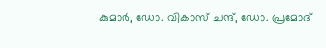കുമാർ, ഡോ. വികാസ് ചന്ദ്, ഡോ. പ്രമോദ്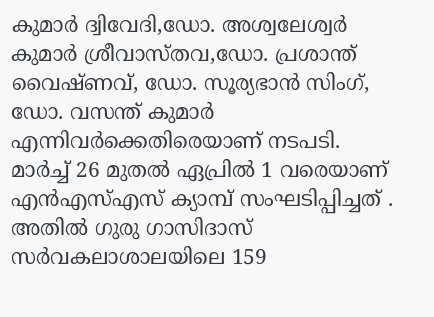കുമാർ ദ്വിവേദി,ഡോ. അശ്വലേശ്വർ കുമാർ ശ്രീവാസ്തവ,ഡോ. പ്രശാന്ത് വൈഷ്ണവ്, ഡോ. സൂര്യഭാൻ സിംഗ്, ഡോ. വസന്ത് കുമാർ എന്നിവർക്കെതിരെയാണ് നടപടി.
മാർച്ച് 26 മുതൽ ഏപ്രിൽ 1 വരെയാണ് എൻഎസ്എസ് ക്യാമ്പ് സംഘടിപ്പിച്ചത് . അതിൽ ഗുരു ഗാസിദാസ് സർവകലാശാലയിലെ 159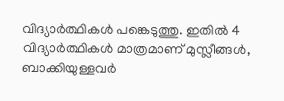വിദ്യാർത്ഥികൾ പങ്കെടുത്തു. ഇതിൽ 4 വിദ്യാർത്ഥികൾ മാത്രമാണ് മുസ്ലീങ്ങൾ, ബാക്കിയുള്ളവർ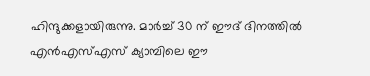ഹിന്ദുക്കളായിരുന്നു. മാർച്ച് 30 ന് ഈദ് ദിനത്തിൽ എൻഎസ്എസ് ക്യാമ്പിലെ ഈ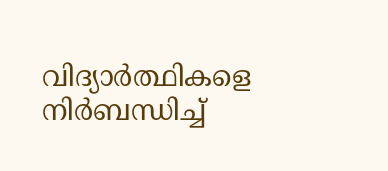വിദ്യാർത്ഥികളെ നിർബന്ധിച്ച്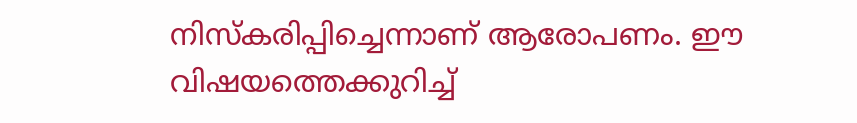നിസ്കരിപ്പിച്ചെന്നാണ് ആരോപണം. ഈ വിഷയത്തെക്കുറിച്ച്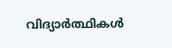വിദ്യാർത്ഥികൾ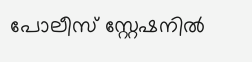പോലീസ് സ്റ്റേഷനിൽ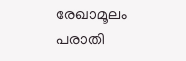രേഖാമൂലം പരാതി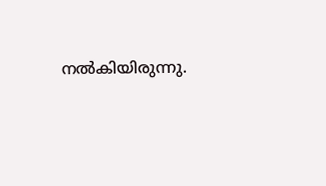നൽകിയിരുന്നു.